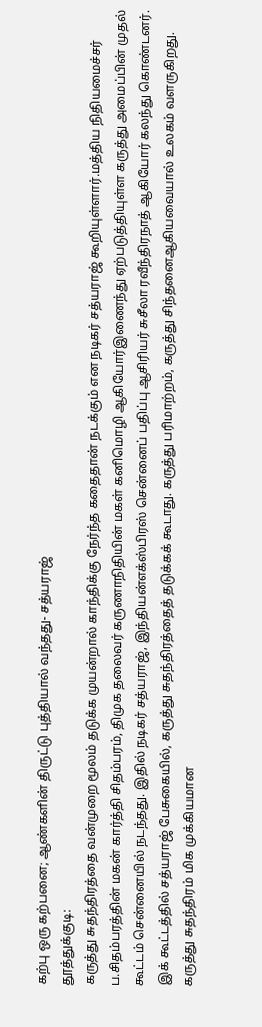கற்பு ஒரு கற்பனை; ஆண்களின் திருட்டு புத்தியால் வந்தது- சத்யராஜ்
தூத்துக்குடி:
கருத்து சுதந்திரத்தை வன்முறை மூலம் தடுக்க முயன்றால் காந்திக்கு நேர்ந்த கதைதான் நடக்கும் என நடிகர் சத்யராஜ் கூறியுள்ளார்.மத்திய நிதியமைச்சர் ப.சிதம்பரத்தின் மகன் கார்த்தி சிதம்பரம், திமுக தலைவர் கருணாநிதியின் மகள் கனிமொழி ஆகியோர்இணைந்து ஏற்படுத்தியுள்ள கருத்து அமைப்பின் முதல் கூட்டம் சென்னையில் நடந்தது. இதில் நடிகர் சத்யராஜ், இந்தியன்எக்ஸ்பிரஸ் சென்னைப் பதிப்பு ஆசிரியர் சுசீலா ரவீந்திரநாத் ஆகியோர் கலந்து கொண்டனர்.
இக் கூட்டத்தில் சத்யராஜ் பேசுகையில், கருத்து சுதந்திரத்தைத் தடுக்கக் கூடாது. கருத்து பரிமாற்றம், கருத்து சிந்தனைஆகியவையால் உலகம் வளருகிறது. கருத்து சுதந்திரம் மிக முக்கியமான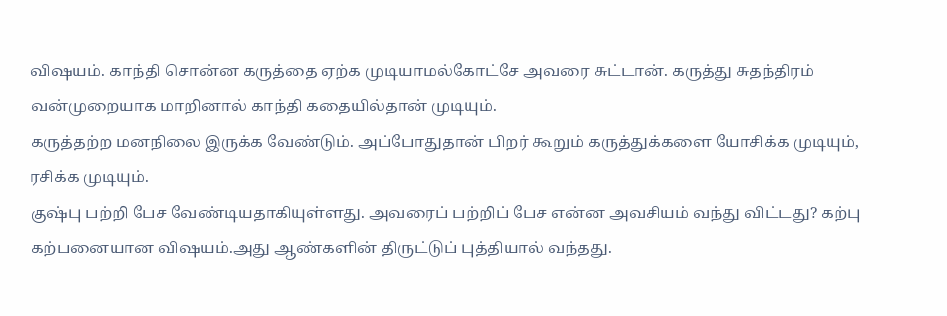விஷயம். காந்தி சொன்ன கருத்தை ஏற்க முடியாமல்கோட்சே அவரை சுட்டான். கருத்து சுதந்திரம் வன்முறையாக மாறினால் காந்தி கதையில்தான் முடியும்.
கருத்தற்ற மனநிலை இருக்க வேண்டும். அப்போதுதான் பிறர் கூறும் கருத்துக்களை யோசிக்க முடியும், ரசிக்க முடியும்.
குஷ்பு பற்றி பேச வேண்டியதாகியுள்ளது. அவரைப் பற்றிப் பேச என்ன அவசியம் வந்து விட்டது? கற்பு கற்பனையான விஷயம்.அது ஆண்களின் திருட்டுப் புத்தியால் வந்தது.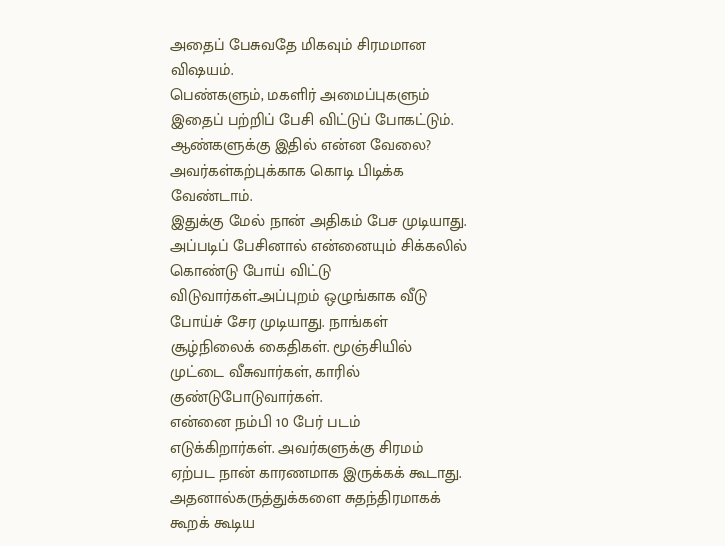அதைப் பேசுவதே மிகவும் சிரமமான விஷயம்.
பெண்களும், மகளிர் அமைப்புகளும் இதைப் பற்றிப் பேசி விட்டுப் போகட்டும். ஆண்களுக்கு இதில் என்ன வேலை? அவர்கள்கற்புக்காக கொடி பிடிக்க வேண்டாம்.
இதுக்கு மேல் நான் அதிகம் பேச முடியாது. அப்படிப் பேசினால் என்னையும் சிக்கலில் கொண்டு போய் விட்டு விடுவார்கள்.அப்புறம் ஒழுங்காக வீடு போய்ச் சேர முடியாது. நாங்கள் சூழ்நிலைக் கைதிகள். மூஞ்சியில் முட்டை வீசுவார்கள், காரில் குண்டுபோடுவார்கள்.
என்னை நம்பி 10 பேர் படம் எடுக்கிறார்கள். அவர்களுக்கு சிரமம் ஏற்பட நான் காரணமாக இருக்கக் கூடாது. அதனால்கருத்துக்களை சுதந்திரமாகக் கூறக் கூடிய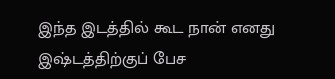இந்த இடத்தில் கூட நான் எனது இஷ்டத்திற்குப் பேச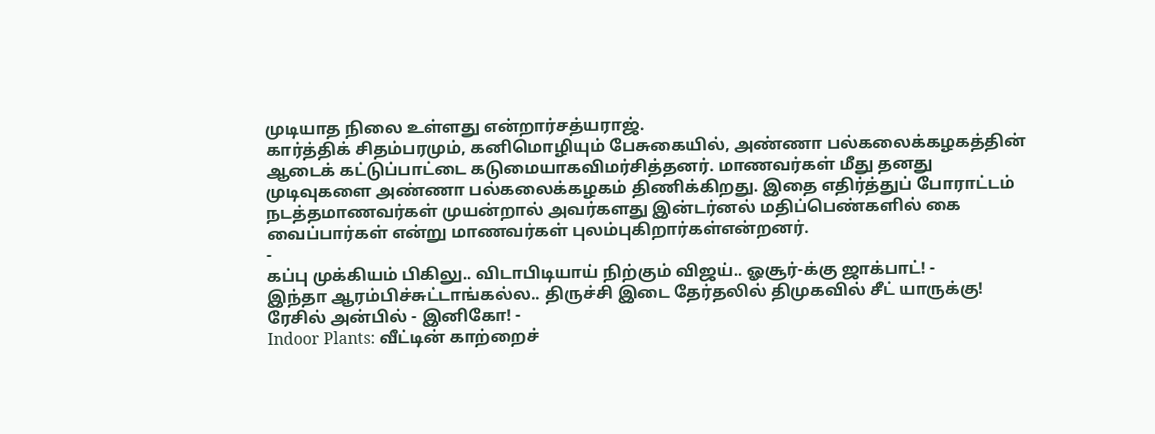முடியாத நிலை உள்ளது என்றார்சத்யராஜ்.
கார்த்திக் சிதம்பரமும், கனிமொழியும் பேசுகையில், அண்ணா பல்கலைக்கழகத்தின் ஆடைக் கட்டுப்பாட்டை கடுமையாகவிமர்சித்தனர். மாணவர்கள் மீது தனது முடிவுகளை அண்ணா பல்கலைக்கழகம் திணிக்கிறது. இதை எதிர்த்துப் போராட்டம் நடத்தமாணவர்கள் முயன்றால் அவர்களது இன்டர்னல் மதிப்பெண்களில் கை வைப்பார்கள் என்று மாணவர்கள் புலம்புகிறார்கள்என்றனர்.
-
கப்பு முக்கியம் பிகிலு.. விடாபிடியாய் நிற்கும் விஜய்.. ஓசூர்-க்கு ஜாக்பாட்! -
இந்தா ஆரம்பிச்சுட்டாங்கல்ல.. திருச்சி இடை தேர்தலில் திமுகவில் சீட் யாருக்கு! ரேசில் அன்பில் - இனிகோ! -
Indoor Plants: வீட்டின் காற்றைச்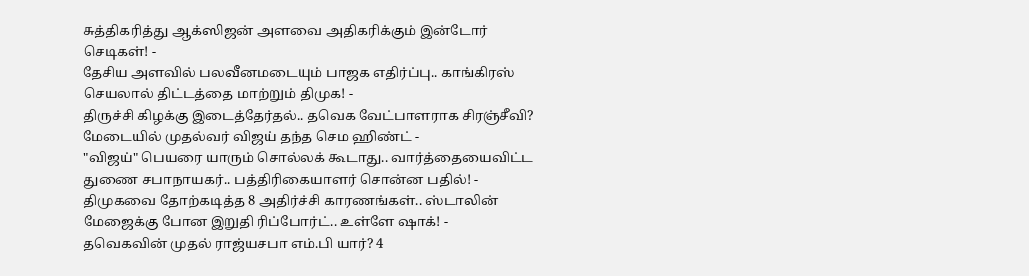சுத்திகரித்து ஆக்ஸிஜன் அளவை அதிகரிக்கும் இன்டோர் செடிகள்! -
தேசிய அளவில் பலவீனமடையும் பாஜக எதிர்ப்பு.. காங்கிரஸ் செயலால் திட்டத்தை மாற்றும் திமுக! -
திருச்சி கிழக்கு இடைத்தேர்தல்.. தவெக வேட்பாளராக சிரஞ்சீவி? மேடையில் முதல்வர் விஜய் தந்த செம ஹிண்ட் -
"விஜய்" பெயரை யாரும் சொல்லக் கூடாது.. வார்த்தையைவிட்ட துணை சபாநாயகர்.. பத்திரிகையாளர் சொன்ன பதில்! -
திமுகவை தோற்கடித்த 8 அதிர்ச்சி காரணங்கள்.. ஸ்டாலின் மேஜைக்கு போன இறுதி ரிப்போர்ட்.. உள்ளே ஷாக்! -
தவெகவின் முதல் ராஜ்யசபா எம்.பி யார்? 4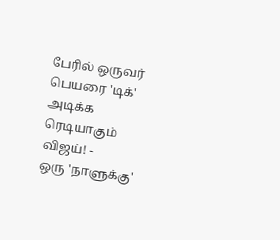பேரில் ஒருவர் பெயரை 'டிக்' அடிக்க ரெடியாகும் விஜய்! -
ஒரு 'நாளுக்கு'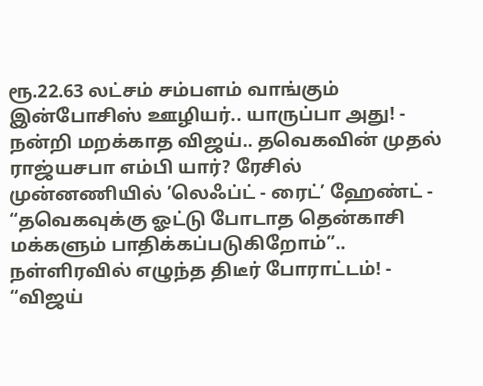ரூ.22.63 லட்சம் சம்பளம் வாங்கும் இன்போசிஸ் ஊழியர்.. யாருப்பா அது! -
நன்றி மறக்காத விஜய்.. தவெகவின் முதல் ராஜ்யசபா எம்பி யார்? ரேசில் முன்னணியில் ’லெஃப்ட் - ரைட்’ ஹேண்ட் -
“தவெகவுக்கு ஓட்டு போடாத தென்காசி மக்களும் பாதிக்கப்படுகிறோம்”.. நள்ளிரவில் எழுந்த திடீர் போராட்டம்! -
“விஜய்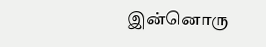இன்னொரு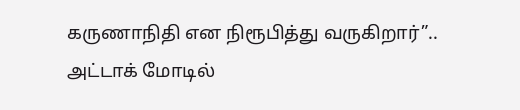கருணாநிதி என நிரூபித்து வருகிறார்”.. அட்டாக் மோடில்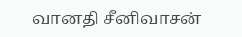வானதி சீனிவாசன்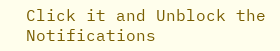Click it and Unblock the Notifications